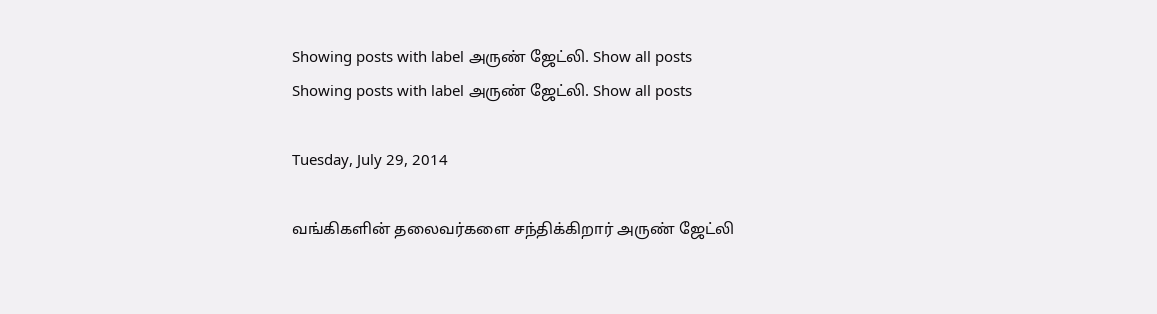Showing posts with label அருண் ஜேட்லி. Show all posts
Showing posts with label அருண் ஜேட்லி. Show all posts

Tuesday, July 29, 2014

வங்கிகளின் தலைவர்களை சந்திக்கிறார் அருண் ஜேட்லி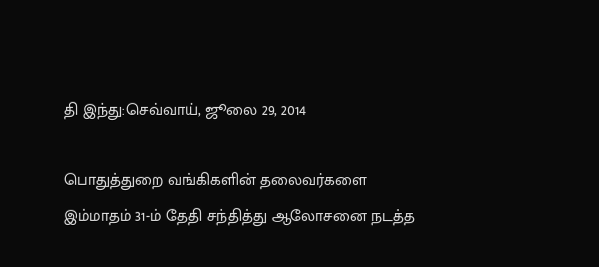தி இந்து:செவ்வாய், ஜூலை 29, 2014

பொதுத்துறை வங்கிகளின் தலைவர்களை இம்மாதம் 31-ம் தேதி சந்தித்து ஆலோசனை நடத்த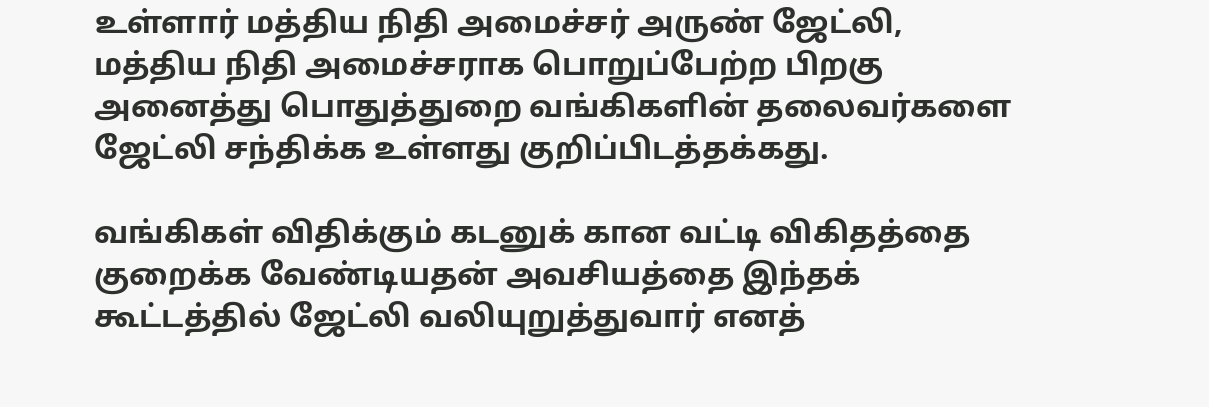உள்ளார் மத்திய நிதி அமைச்சர் அருண் ஜேட்லி, மத்திய நிதி அமைச்சராக பொறுப்பேற்ற பிறகு அனைத்து பொதுத்துறை வங்கிகளின் தலைவர்களை ஜேட்லி சந்திக்க உள்ளது குறிப்பிடத்தக்கது.

வங்கிகள் விதிக்கும் கடனுக் கான வட்டி விகிதத்தை குறைக்க வேண்டியதன் அவசியத்தை இந்தக் கூட்டத்தில் ஜேட்லி வலியுறுத்துவார் எனத்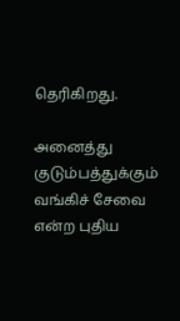தெரிகிறது.

அனைத்து குடும்பத்துக்கும் வங்கிச் சேவை என்ற புதிய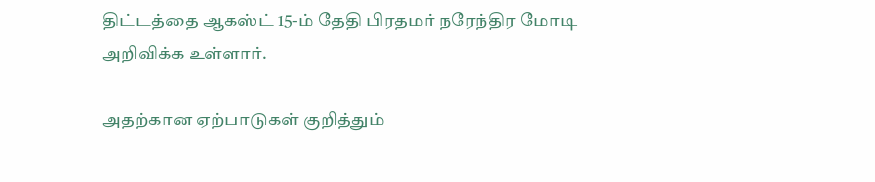திட்டத்தை ஆகஸ்ட் 15-ம் தேதி பிரதமர் நரேந்திர மோடி அறிவிக்க உள்ளார்.

அதற்கான ஏற்பாடுகள் குறித்தும்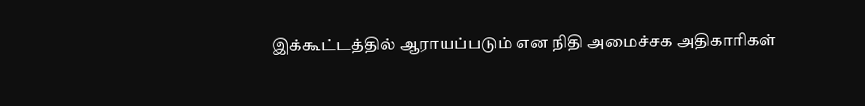இக்கூட்டத்தில் ஆராயப்படும் என நிதி அமைச்சக அதிகாரிகள்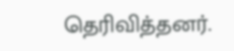தெரிவித்தனர்.